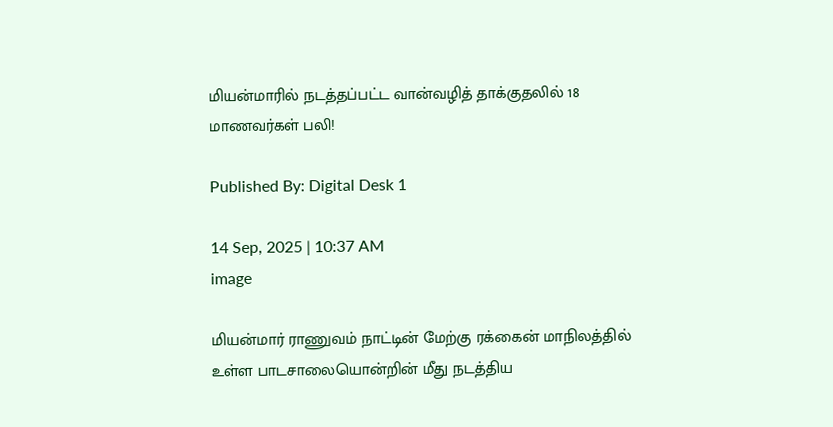மியன்மாரில் நடத்தப்பட்ட வான்வழித் தாக்குதலில் 18 மாணவர்கள் பலி!

Published By: Digital Desk 1

14 Sep, 2025 | 10:37 AM
image

மியன்மார் ராணுவம் நாட்டின் மேற்கு ரக்கைன் மாநிலத்தில் உள்ள பாடசாலையொன்றின் மீது நடத்திய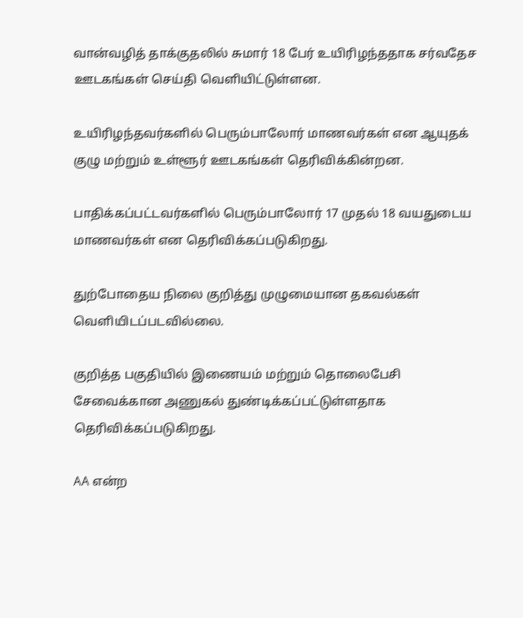வான்வழித் தாக்குதலில் சுமார் 18 பேர் உயிரிழந்ததாக சர்வதேச ஊடகங்கள் செய்தி வெளியிட்டுள்ளன.

உயிரிழந்தவர்களில் பெரும்பாலோர் மாணவர்கள் என ஆயுதக் குழு மற்றும் உள்ளூர் ஊடகங்கள் தெரிவிக்கின்றன.

பாதிக்கப்பட்டவர்களில் பெரும்பாலோர் 17 முதல் 18 வயதுடைய மாணவர்கள் என தெரிவிக்கப்படுகிறது.

துற்போதைய நிலை குறித்து முழுமையான தகவல்கள் வெளியிடப்படவில்லை.

குறித்த பகுதியில் இணையம் மற்றும் தொலைபேசி சேவைக்கான அணுகல் துண்டிக்கப்பட்டுள்ளதாக தெரிவிக்கப்படுகிறது.

AA என்ற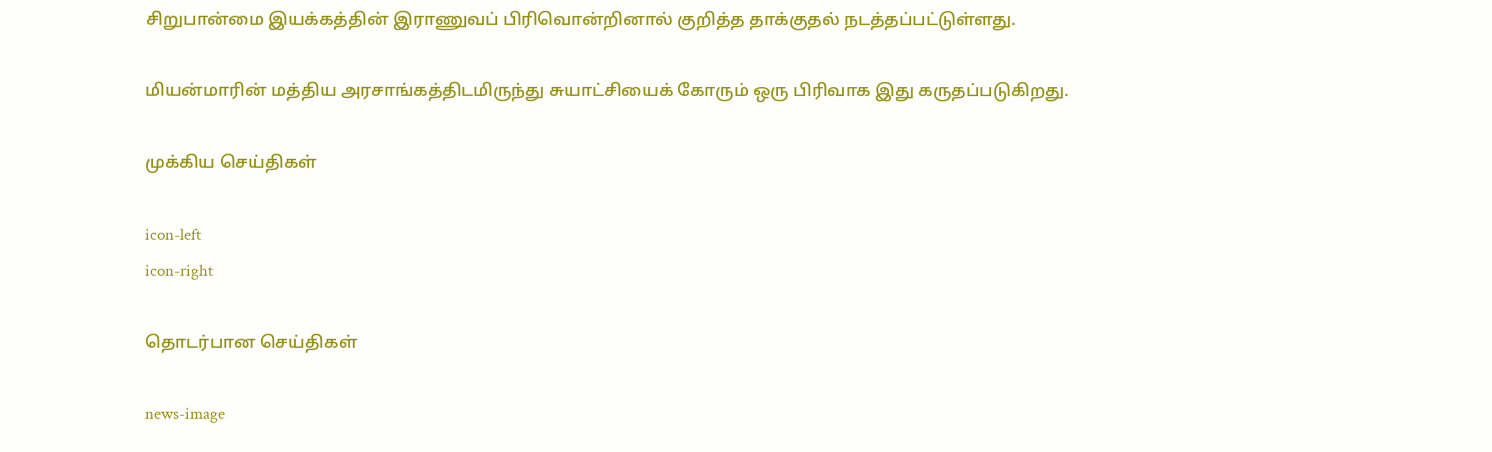சிறுபான்மை இயக்கத்தின் இராணுவப் பிரிவொன்றினால் குறித்த தாக்குதல் நடத்தப்பட்டுள்ளது.

மியன்மாரின் மத்திய அரசாங்கத்திடமிருந்து சுயாட்சியைக் கோரும் ஒரு பிரிவாக இது கருதப்படுகிறது.

முக்கிய செய்திகள்

icon-left
icon-right

தொடர்பான செய்திகள்

news-image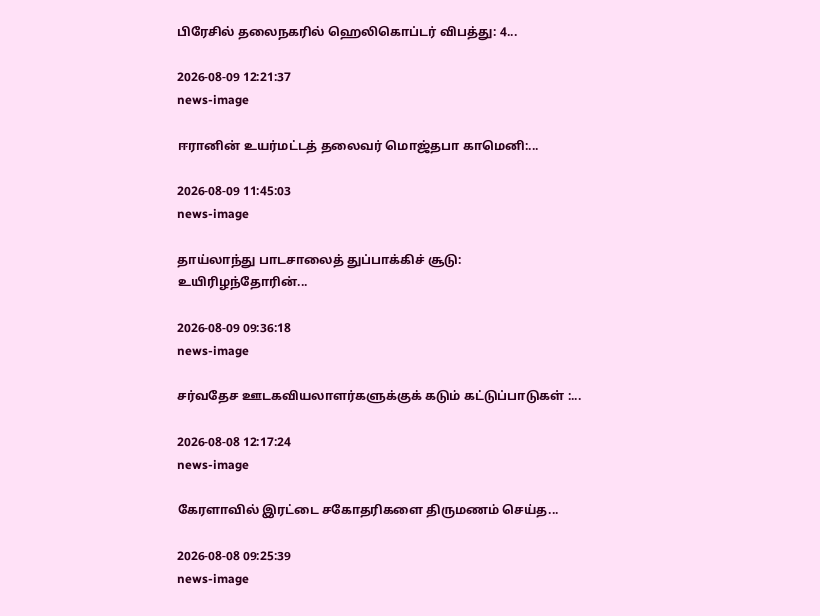பிரேசில் தலைநகரில் ஹெலிகொப்டர் விபத்து: 4...

2026-08-09 12:21:37
news-image

ஈரானின் உயர்மட்டத் தலைவர் மொஜ்தபா காமெனி:...

2026-08-09 11:45:03
news-image

தாய்லாந்து பாடசாலைத் துப்பாக்கிச் சூடு: உயிரிழந்தோரின்...

2026-08-09 09:36:18
news-image

சர்வதேச ஊடகவியலாளர்களுக்குக் கடும் கட்டுப்பாடுகள் :...

2026-08-08 12:17:24
news-image

கேரளாவில் இரட்டை சகோதரிகளை திருமணம் செய்த...

2026-08-08 09:25:39
news-image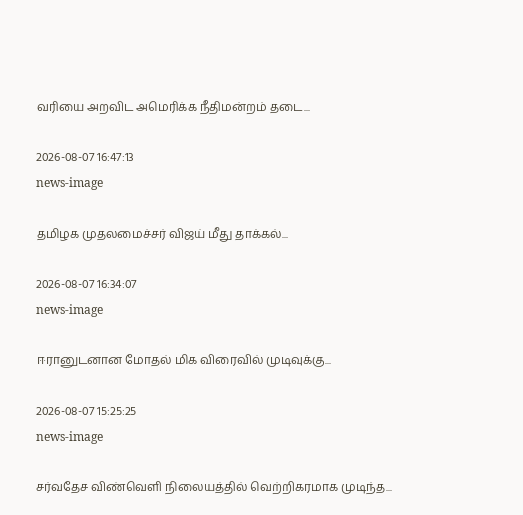வரியை அறவிட அமெரிக்க நீதிமன்றம் தடை...

2026-08-07 16:47:13
news-image

தமிழக முதலமைச்சர் விஜய் மீது தாக்கல்...

2026-08-07 16:34:07
news-image

ஈரானுடனான மோதல் மிக விரைவில் முடிவுக்கு...

2026-08-07 15:25:25
news-image

சர்வதேச விண்வெளி நிலையத்தில் வெற்றிகரமாக முடிந்த...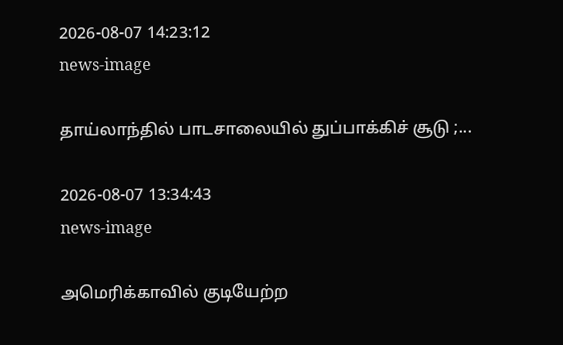2026-08-07 14:23:12
news-image

தாய்லாந்தில் பாடசாலையில் துப்பாக்கிச் சூடு ;...

2026-08-07 13:34:43
news-image

அமெரிக்காவில் குடியேற்ற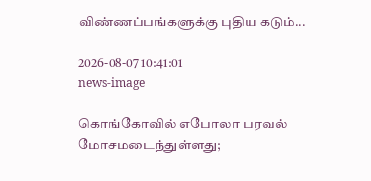விண்ணப்பங்களுக்கு புதிய கடும்...

2026-08-07 10:41:01
news-image

கொங்கோவில் எபோலா பரவல் மோசமடைந்துள்ளது;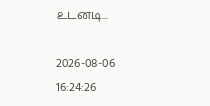உடனடி...

2026-08-06 16:24:26